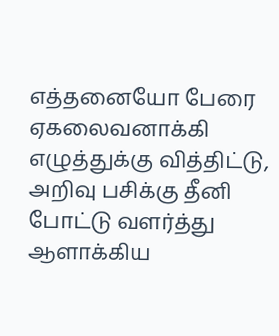எத்தனையோ பேரை ஏகலைவனாக்கி எழுத்துக்கு வித்திட்டு, அறிவு பசிக்கு தீனி போட்டு வளர்த்து ஆளாக்கிய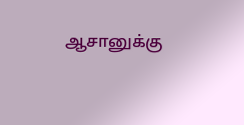ஆசானுக்கு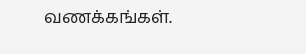வணக்கங்கள்.